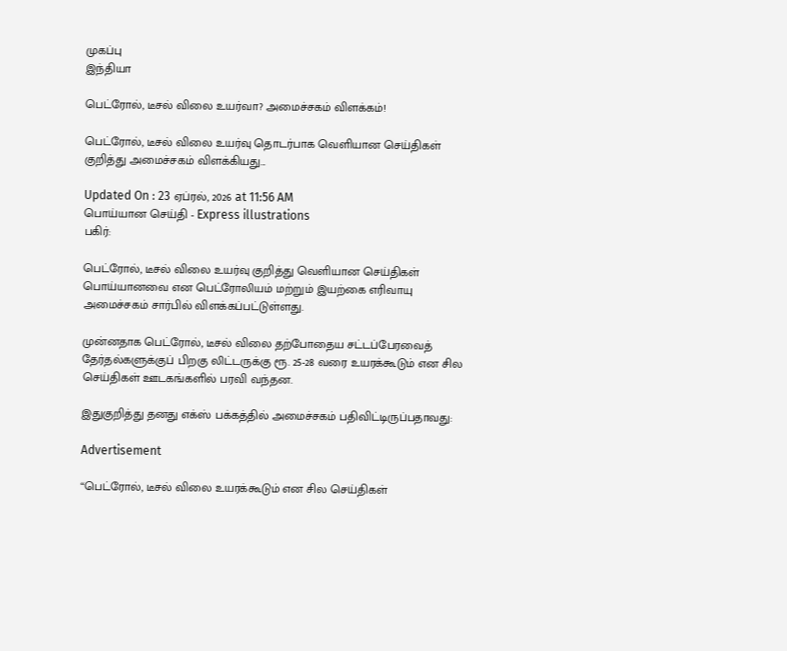முகப்பு
இந்தியா

பெட்ரோல், டீசல் விலை உயர்வா? அமைச்சகம் விளக்கம்!

பெட்ரோல், டீசல் விலை உயர்வு தொடர்பாக வெளியான செய்திகள் குறித்து அமைச்சகம் விளக்கியது...

Updated On : 23 ஏப்ரல், 2026 at 11:56 AM
பொய்யான செய்தி - Express illustrations
பகிர்:

பெட்ரோல், டீசல் விலை உயர்வு குறித்து வெளியான செய்திகள் பொய்யானவை என பெட்ரோலியம் மற்றும் இயற்கை எரிவாயு அமைச்சகம் சார்பில் விளக்கப்பட்டுள்ளது.

முன்னதாக பெட்ரோல், டீசல் விலை தற்போதைய சட்டப்பேரவைத் தேர்தல்களுக்குப் பிறகு லிட்டருக்கு ரூ. 25-28 வரை உயரக்கூடும் என சில செய்திகள் ஊடகங்களில் பரவி வந்தன.

இதுகுறித்து தனது எக்ஸ் பக்கத்தில் அமைச்சகம் பதிவிட்டிருப்பதாவது:

Advertisement

“பெட்ரோல், டீசல் விலை உயரக்கூடும் என சில செய்திகள்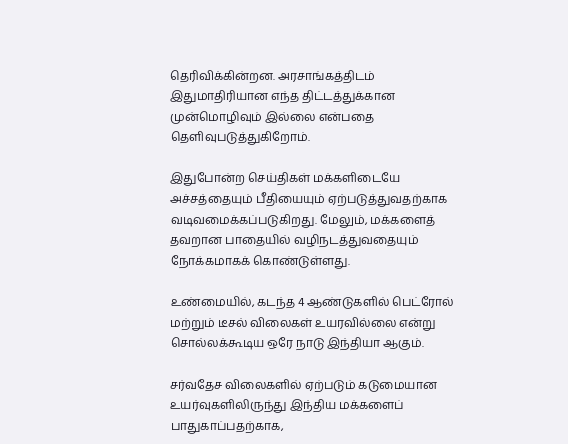தெரிவிக்கின்றன. அரசாங்கத்திடம் இதுமாதிரியான எந்த திட்டத்துக்கான முன்மொழிவும் இல்லை என்பதை தெளிவுபடுத்துகிறோம்.

இதுபோன்ற செய்திகள் மக்களிடையே அச்சத்தையும் பீதியையும் ஏற்படுத்துவதற்காக வடிவமைக்கப்படுகிறது. மேலும், மக்களைத் தவறான பாதையில் வழிநடத்துவதையும் நோக்கமாகக் கொண்டுள்ளது.

உண்மையில், கடந்த 4 ஆண்டுகளில் பெட்ரோல் மற்றும் டீசல் விலைகள் உயரவில்லை என்று சொல்லக்கூடிய ஒரே நாடு இந்தியா ஆகும்.

சர்வதேச விலைகளில் ஏற்படும் கடுமையான உயர்வுகளிலிருந்து இந்திய மக்களைப் பாதுகாப்பதற்காக,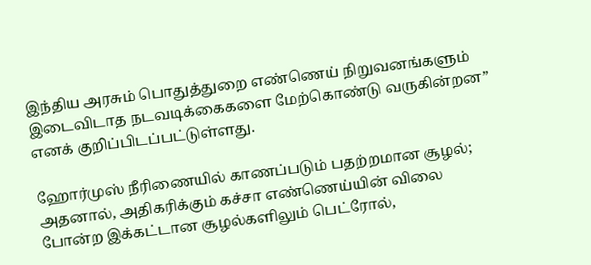இந்திய அரசும் பொதுத்துறை எண்ணெய் நிறுவனங்களும் இடைவிடாத நடவடிக்கைகளை மேற்கொண்டு வருகின்றன” எனக் குறிப்பிடப்பட்டுள்ளது.

ஹோர்முஸ் நீரிணையில் காணப்படும் பதற்றமான சூழல்; அதனால், அதிகரிக்கும் கச்சா எண்ணெய்யின் விலை போன்ற இக்கட்டான சூழல்களிலும் பெட்ரோல்,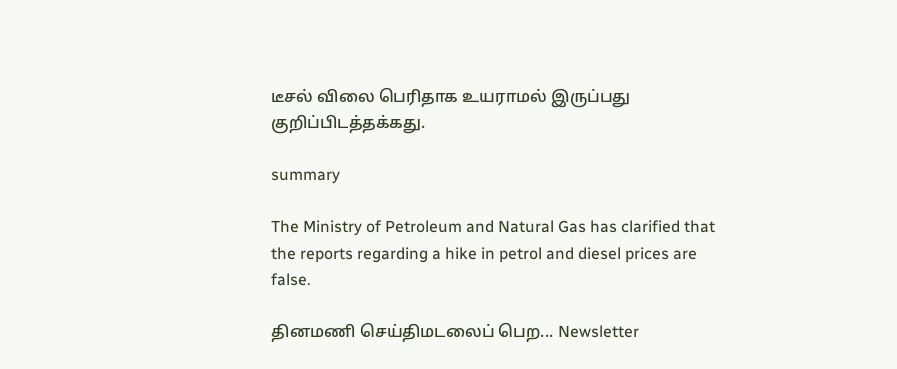டீசல் விலை பெரிதாக உயராமல் இருப்பது குறிப்பிடத்தக்கது.

summary

The Ministry of Petroleum and Natural Gas has clarified that the reports regarding a hike in petrol and diesel prices are false.

தினமணி செய்திமடலைப் பெற... Newsletter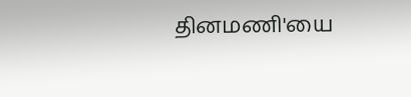தினமணி'யை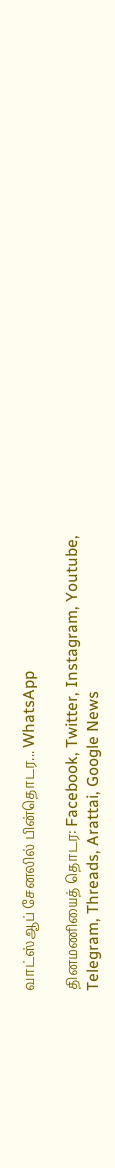வாட்ஸ்ஆப் சேனலில் பின்தொடர... WhatsApp

தினமணியைத் தொடர: Facebook, Twitter, Instagram, Youtube, Telegram, Threads, Arattai, Google News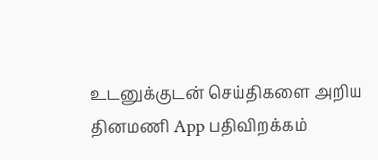உடனுக்குடன் செய்திகளை அறிய தினமணி App பதிவிறக்கம்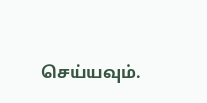செய்யவும்.